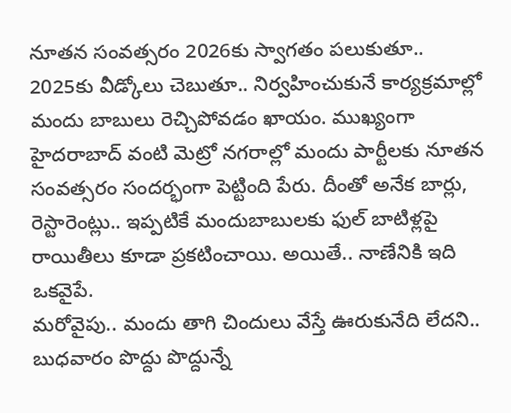నూతన సంవత్సరం 2026కు స్వాగతం పలుకుతూ.. 2025కు వీడ్కోలు చెబుతూ.. నిర్వహించుకునే కార్యక్రమాల్లో మందు బాబులు రెచ్చిపోవడం ఖాయం. ముఖ్యంగా హైదరాబాద్ వంటి మెట్రో నగరాల్లో మందు పార్టీలకు నూతన సంవత్సరం సందర్భంగా పెట్టింది పేరు. దీంతో అనేక బార్లు, రెస్టారెంట్లు.. ఇప్పటికే మందుబాబులకు ఫుల్ బాటిళ్లపై రాయితీలు కూడా ప్రకటించాయి. అయితే.. నాణేనికి ఇది ఒకవైపే.
మరోవైపు.. మందు తాగి చిందులు వేస్తే ఊరుకునేది లేదని.. బుధవారం పొద్దు పొద్దున్నే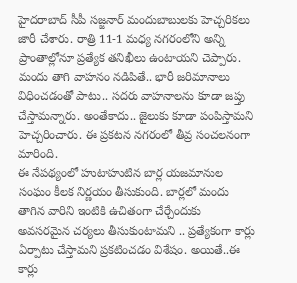హైదరాబాద్ సీపీ సజ్జనార్ మందుబాబులకు హెచ్చరికలు జారీ చేశారు. రాత్రి 11-1 మధ్య నగరంలోని అన్ని ప్రాంతాల్లోనూ ప్రత్యేక తనిఖీలు ఉంటాయని చెప్పారు. మందు తాగి వాహనం నడిపితే.. భారీ జరిమానాలు విధించడంతో పాటు.. సదరు వాహనాలను కూడా జప్తు చేస్తామన్నారు. అంతేకాదు.. జైలుకు కూడా పంపిస్తామని హెచ్చరించారు. ఈ ప్రకటన నగరంలో తీవ్ర సంచలనంగా మారింది.
ఈ నేపథ్యంలో హుటాహుటిన బార్ల యజమానుల సంఘం కీలక నిర్ణయం తీసుకుంది. బార్లలో మందు తాగిన వారిని ఇంటికి ఉచితంగా చేర్చేందుకు అవసరమైన చర్యలు తీసుకుంటామని .. ప్రత్యేకంగా కార్లు ఏర్పాటు చేస్తామని ప్రకటించడం విశేషం. అయితే..ఈ కార్లు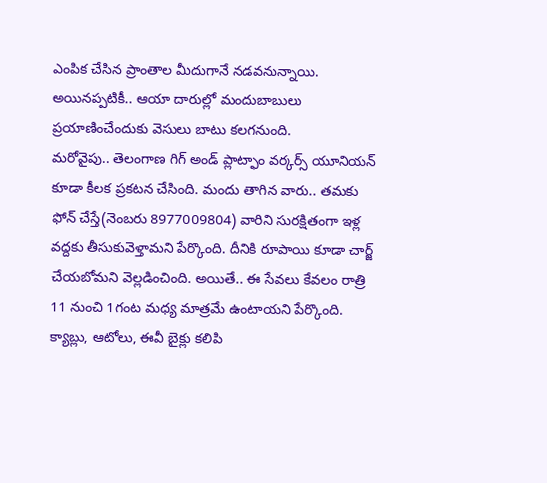ఎంపిక చేసిన ప్రాంతాల మీదుగానే నడవనున్నాయి. అయినప్పటికీ.. ఆయా దారుల్లో మందుబాబులు ప్రయాణించేందుకు వెసులు బాటు కలగనుంది.
మరోవైపు.. తెలంగాణ గిగ్ అండ్ ప్లాట్ఫాం వర్కర్స్ యూనియన్ కూడా కీలక ప్రకటన చేసింది. మందు తాగిన వారు.. తమకు ఫోన్ చేస్తే(నెంబరు 8977009804) వారిని సురక్షితంగా ఇళ్ల వద్దకు తీసుకువెళ్తామని పేర్కొంది. దీనికి రూపాయి కూడా చార్జ్ చేయబోమని వెల్లడించింది. అయితే.. ఈ సేవలు కేవలం రాత్రి 11 నుంచి 1గంట మధ్య మాత్రమే ఉంటాయని పేర్కొంది. క్యాబ్లు, ఆటోలు, ఈవీ బైక్లు కలిపి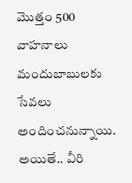మొత్తం 500 వాహనాలు మందుబాబులకు సేవలు అందించనున్నాయి. అయితే.. వీరి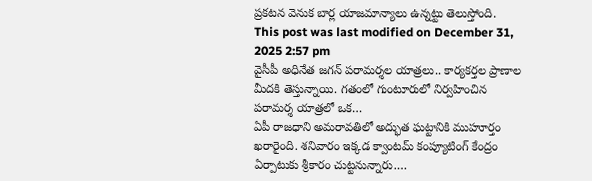ప్రకటన వెనుక బార్ల యాజమాన్యాలు ఉన్నట్టు తెలుస్తోంది.
This post was last modified on December 31, 2025 2:57 pm
వైసీపీ అధినేత జగన్ పరామర్శల యాత్రలు.. కార్యకర్తల ప్రాణాల మీదకి తెస్తున్నాయి. గతంలో గుంటూరులో నిర్వహించిన పరామర్శ యాత్రలో ఒక…
ఏపీ రాజధాని అమరావతిలో అద్భుత ఘట్టానికి ముహూర్తం ఖరారైంది. శనివారం ఇక్కడ క్వాంటమ్ కంప్యూటింగ్ కేంద్రం ఏర్పాటుకు శ్రీకారం చుట్టనున్నారు.…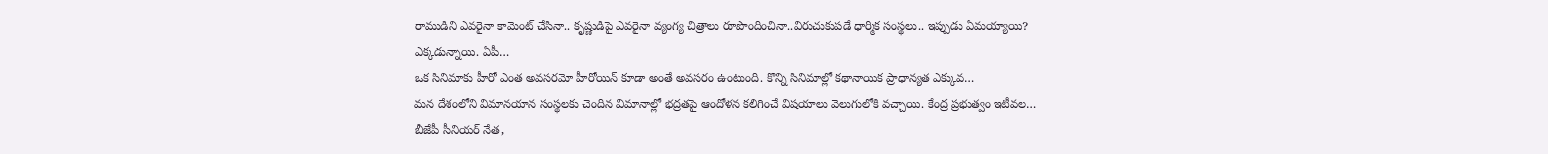రాముడిని ఎవరైనా కామెంట్ చేసినా.. కృష్ణుడిపై ఎవరైనా వ్యంగ్య చిత్రాలు రూపొందించినా..విరుచుకుపడే ధార్మిక సంస్థలు.. ఇప్పుడు ఏమయ్యాయి? ఎక్కడున్నాయి. ఏపీ…
ఒక సినిమాకు హీరో ఎంత అవసరమో హీరోయిన్ కూడా అంతే అవసరం ఉంటుంది. కొన్ని సినిమాల్లో కథానాయిక ప్రాధాన్యత ఎక్కువ…
మన దేశంలోని విమానయాన సంస్థలకు చెందిన విమానాల్లో భద్రతపై ఆందోళన కలిగించే విషయాలు వెలుగులోకి వచ్చాయి. కేంద్ర ప్రభుత్వం ఇటీవల…
బీజేపీ సీనియర్ నేత,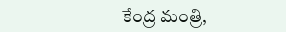కేంద్ర మంత్రి,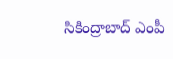సికింద్రాబాద్ ఎంపీ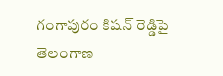గంగాపురం కిషన్ రెడ్డిపై తెలంగాణ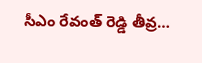సీఎం రేవంత్ రెడ్డి తీవ్ర…